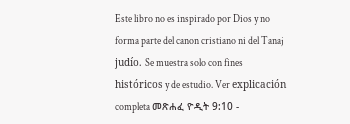Este libro no es inspirado por Dios y no forma parte del canon cristiano ni del Tanaj judío. Se muestra solo con fines históricos y de estudio. Ver explicación completa መጽሐፈ ዮዲት 9:10 -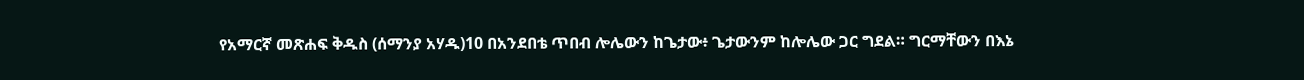የአማርኛ መጽሐፍ ቅዱስ (ሰማንያ አሃዱ)10 በአንደበቴ ጥበብ ሎሌውን ከጌታው፥ ጌታውንም ከሎሌው ጋር ግደል። ግርማቸውን በእኔ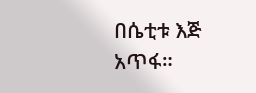በሴቲቱ እጅ አጥፋ።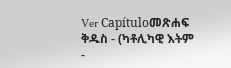Ver Capítuloመጽሐፍ ቅዱስ - (ካቶሊካዊ እትም -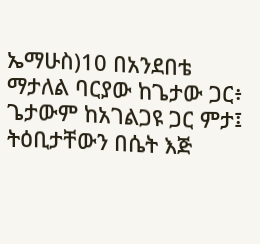ኤማሁስ)10 በአንደበቴ ማታለል ባርያው ከጌታው ጋር፥ ጌታውም ከአገልጋዩ ጋር ምታ፤ ትዕቢታቸውን በሴት እጅ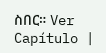ስበር። Ver Capítulo |